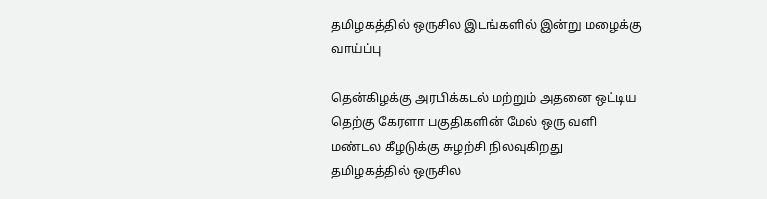தமிழகத்தில் ஒருசில இடங்களில் இன்று மழைக்கு வாய்ப்பு

தென்கிழக்கு அரபிக்கடல் மற்றும் அதனை ஒட்டிய தெற்கு கேரளா பகுதிகளின் மேல் ஒரு வளி மண்டல கீழடுக்கு சுழற்சி நிலவுகிறது
தமிழகத்தில் ஒருசில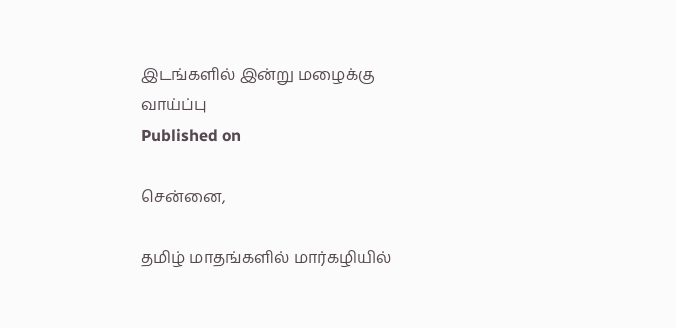இடங்களில் இன்று மழைக்கு வாய்ப்பு
Published on

சென்னை,

தமிழ் மாதங்களில் மார்கழியில்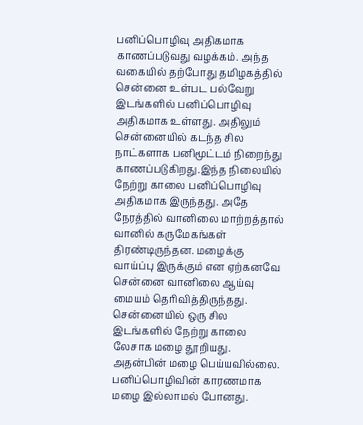பனிப்பொழிவு அதிகமாக காணப்படுவது வழக்கம். அந்த வகையில் தற்போது தமிழகத்தில் சென்னை உள்பட பல்வேறு இடங்களில் பனிப்பொழிவு அதிகமாக உள்ளது. அதிலும் சென்னையில் கடந்த சில நாட்களாக பனிமூட்டம் நிறைந்து காணப்படுகிறது.இந்த நிலையில் நேற்று காலை பனிப்பொழிவு அதிகமாக இருந்தது. அதே நேரத்தில் வானிலை மாற்றத்தால் வானில் கருமேகங்கள் திரண்டிருந்தன. மழைக்கு வாய்ப்பு இருக்கும் என ஏற்கனவே சென்னை வானிலை ஆய்வு மையம் தெரிவித்திருந்தது. சென்னையில் ஒரு சில இடங்களில் நேற்று காலை லேசாக மழை தூறியது. அதன்பின் மழை பெய்யவில்லை. பனிப்பொழிவின் காரணமாக மழை இல்லாமல் போனது.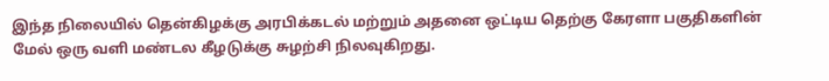இந்த நிலையில் தென்கிழக்கு அரபிக்கடல் மற்றும் அதனை ஒட்டிய தெற்கு கேரளா பகுதிகளின் மேல் ஒரு வளி மண்டல கீழடுக்கு சுழற்சி நிலவுகிறது.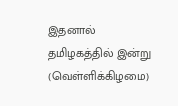இதனால் தமிழகத்தில் இன்று (வெள்ளிக்கிழமை)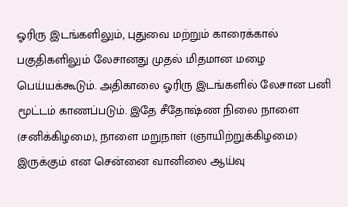ஓரிரு இடங்களிலும், புதுவை மற்றும் காரைக்கால் பகுதிகளிலும் லேசானது முதல் மிதமான மழை பெய்யக்கூடும். அதிகாலை ஓரிரு இடங்களில் லேசான பனி மூட்டம் காணப்படும். இதே சீதோஷ்ண நிலை நாளை (சனிக்கிழமை), நாளை மறுநாள் (ஞாயிற்றுக்கிழமை) இருக்கும் என சென்னை வானிலை ஆய்வு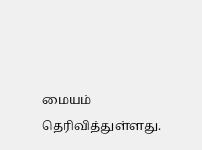மையம் தெரிவித்துள்ளது.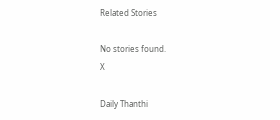Related Stories

No stories found.
X

Daily Thanthi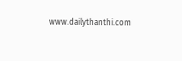www.dailythanthi.com